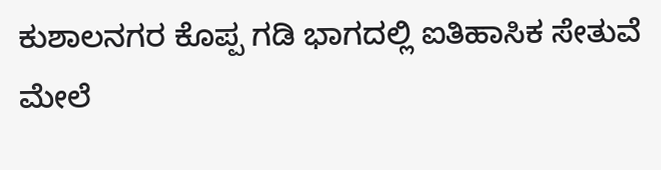ಕುಶಾಲನಗರ ಕೊಪ್ಪ ಗಡಿ ಭಾಗದಲ್ಲಿ ಐತಿಹಾಸಿಕ ಸೇತುವೆ ಮೇಲೆ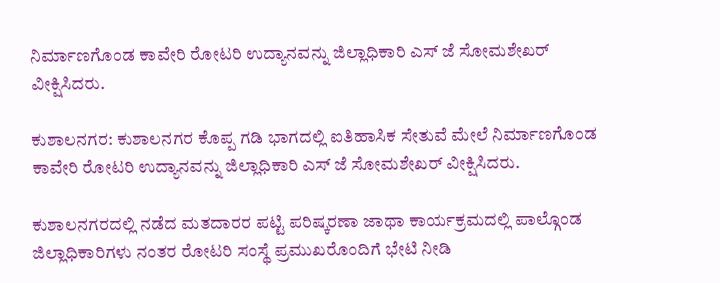ನಿರ್ಮಾಣಗೊಂಡ ಕಾವೇರಿ ರೋಟರಿ ಉದ್ಯಾನವನ್ನು ಜಿಲ್ಲಾಧಿಕಾರಿ ಎಸ್ ಜೆ ಸೋಮಶೇಖರ್ ವೀಕ್ಷಿಸಿದರು.

ಕುಶಾಲನಗರ: ಕುಶಾಲನಗರ ಕೊಪ್ಪ ಗಡಿ ಭಾಗದಲ್ಲಿ ಐತಿಹಾಸಿಕ ಸೇತುವೆ ಮೇಲೆ ನಿರ್ಮಾಣಗೊಂಡ ಕಾವೇರಿ ರೋಟರಿ ಉದ್ಯಾನವನ್ನು ಜಿಲ್ಲಾಧಿಕಾರಿ ಎಸ್ ಜೆ ಸೋಮಶೇಖರ್ ವೀಕ್ಷಿಸಿದರು.

ಕುಶಾಲನಗರದಲ್ಲಿ ನಡೆದ ಮತದಾರರ ಪಟ್ಟಿ ಪರಿಷ್ಕರಣಾ ಜಾಥಾ ಕಾರ್ಯಕ್ರಮದಲ್ಲಿ ಪಾಲ್ಗೊಂಡ ಜಿಲ್ಲಾಧಿಕಾರಿಗಳು ನಂತರ ರೋಟರಿ ಸಂಸ್ಥೆ ಪ್ರಮುಖರೊಂದಿಗೆ ಭೇಟಿ ನೀಡಿ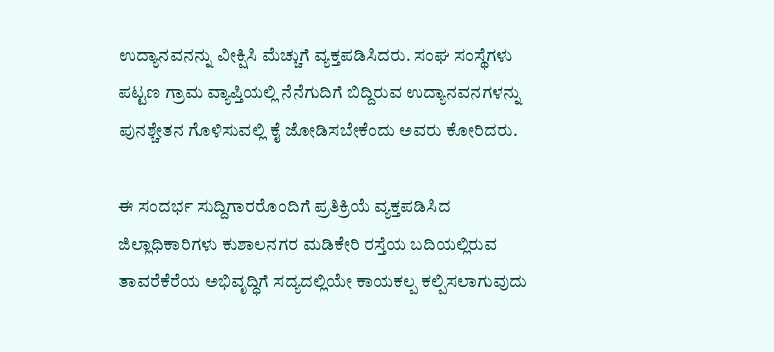ಉದ್ಯಾನವನನ್ನು ವೀಕ್ಷಿಸಿ ಮೆಚ್ಚುಗೆ ವ್ಯಕ್ತಪಡಿಸಿದರು. ಸಂಘ ಸಂಸ್ಥೆಗಳು ಪಟ್ಟಣ ಗ್ರಾಮ ವ್ಯಾಪ್ತಿಯಲ್ಲಿ ನೆನೆಗುದಿಗೆ ಬಿದ್ದಿರುವ ಉದ್ಯಾನವನಗಳನ್ನು ಪುನಶ್ಚೇತನ ಗೊಳಿಸುವಲ್ಲಿ ಕೈ ಜೋಡಿಸಬೇಕೆಂದು ಅವರು ಕೋರಿದರು.

ಈ ಸಂದರ್ಭ ಸುದ್ದಿಗಾರರೊಂದಿಗೆ ಪ್ರತಿಕ್ರಿಯೆ ವ್ಯಕ್ತಪಡಿಸಿದ ಜಿಲ್ಲಾಧಿಕಾರಿಗಳು ಕುಶಾಲನಗರ ಮಡಿಕೇರಿ ರಸ್ತೆಯ ಬದಿಯಲ್ಲಿರುವ ತಾವರೆಕೆರೆಯ ಅಭಿವೃದ್ಧಿಗೆ ಸದ್ಯದಲ್ಲಿಯೇ ಕಾಯಕಲ್ಪ ಕಲ್ಪಿಸಲಾಗುವುದು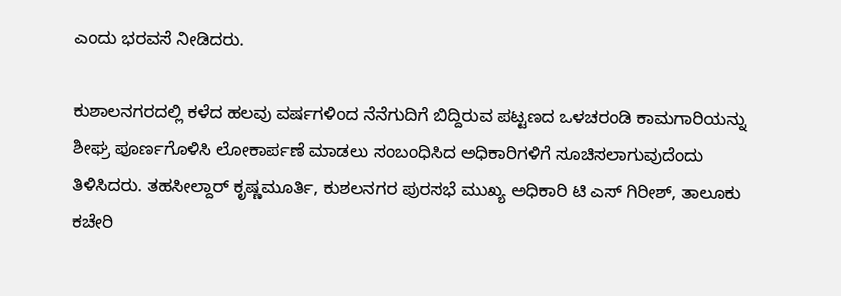ಎಂದು ಭರವಸೆ ನೀಡಿದರು.

ಕುಶಾಲನಗರದಲ್ಲಿ ಕಳೆದ ಹಲವು ವರ್ಷಗಳಿಂದ ನೆನೆಗುದಿಗೆ ಬಿದ್ದಿರುವ ಪಟ್ಟಣದ ಒಳಚರಂಡಿ ಕಾಮಗಾರಿಯನ್ನು ಶೀಘ್ರ ಪೂರ್ಣಗೊಳಿಸಿ ಲೋಕಾರ್ಪಣೆ ಮಾಡಲು ಸಂಬಂಧಿಸಿದ ಅಧಿಕಾರಿಗಳಿಗೆ ಸೂಚಿಸಲಾಗುವುದೆಂದು ತಿಳಿಸಿದರು. ತಹಸೀಲ್ದಾರ್ ಕೃಷ್ಣಮೂರ್ತಿ, ಕುಶಲನಗರ ಪುರಸಭೆ ಮುಖ್ಯ ಅಧಿಕಾರಿ ಟಿ ಎಸ್ ಗಿರೀಶ್, ತಾಲೂಕು ಕಚೇರಿ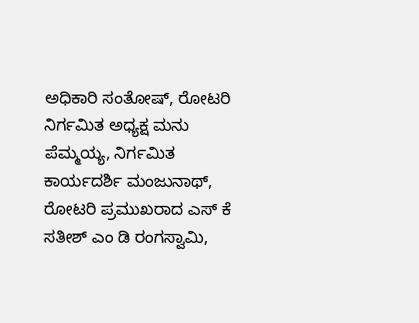ಅಧಿಕಾರಿ ಸಂತೋಷ್, ರೋಟರಿ ನಿರ್ಗಮಿತ ಅಧ್ಯಕ್ಷ ಮನು ಪೆಮ್ಮಯ್ಯ, ನಿರ್ಗಮಿತ ಕಾರ್ಯದರ್ಶಿ ಮಂಜುನಾಥ್, ರೋಟರಿ ಪ್ರಮುಖರಾದ ಎಸ್ ಕೆ ಸತೀಶ್ ಎಂ ಡಿ ರಂಗಸ್ವಾಮಿ,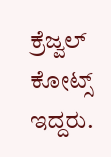ಕ್ರೆಜ್ವಲ್ ಕೋಟ್ಸ್ ಇದ್ದರು.